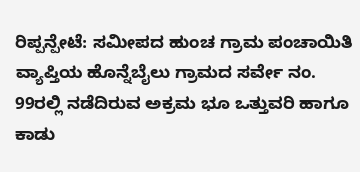ರಿಪ್ಪನ್ಪೇಟೆ: ಸಮೀಪದ ಹುಂಚ ಗ್ರಾಮ ಪಂಚಾಯಿತಿ ವ್ಯಾಪ್ತಿಯ ಹೊನ್ನೆಬೈಲು ಗ್ರಾಮದ ಸರ್ವೇ ನಂ. 99ರಲ್ಲಿ ನಡೆದಿರುವ ಅಕ್ರಮ ಭೂ ಒತ್ತುವರಿ ಹಾಗೂ ಕಾಡು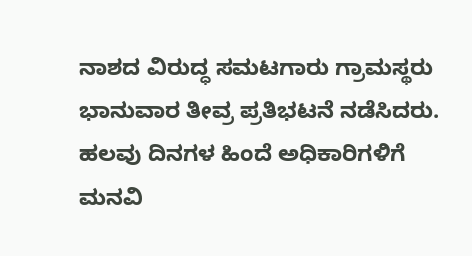ನಾಶದ ವಿರುದ್ಧ ಸಮಟಗಾರು ಗ್ರಾಮಸ್ಥರು ಭಾನುವಾರ ತೀವ್ರ ಪ್ರತಿಭಟನೆ ನಡೆಸಿದರು. ಹಲವು ದಿನಗಳ ಹಿಂದೆ ಅಧಿಕಾರಿಗಳಿಗೆ ಮನವಿ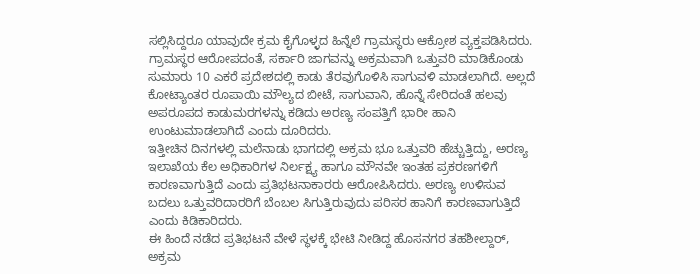ಸಲ್ಲಿಸಿದ್ದರೂ ಯಾವುದೇ ಕ್ರಮ ಕೈಗೊಳ್ಳದ ಹಿನ್ನೆಲೆ ಗ್ರಾಮಸ್ಥರು ಆಕ್ರೋಶ ವ್ಯಕ್ತಪಡಿಸಿದರು.
ಗ್ರಾಮಸ್ಥರ ಆರೋಪದಂತೆ, ಸರ್ಕಾರಿ ಜಾಗವನ್ನು ಅಕ್ರಮವಾಗಿ ಒತ್ತುವರಿ ಮಾಡಿಕೊಂಡು ಸುಮಾರು 10 ಎಕರೆ ಪ್ರದೇಶದಲ್ಲಿ ಕಾಡು ತೆರವುಗೊಳಿಸಿ ಸಾಗುವಳಿ ಮಾಡಲಾಗಿದೆ. ಅಲ್ಲದೆ ಕೋಟ್ಯಾಂತರ ರೂಪಾಯಿ ಮೌಲ್ಯದ ಬೀಟೆ, ಸಾಗುವಾನಿ, ಹೊನ್ನೆ ಸೇರಿದಂತೆ ಹಲವು ಅಪರೂಪದ ಕಾಡುಮರಗಳನ್ನು ಕಡಿದು ಅರಣ್ಯ ಸಂಪತ್ತಿಗೆ ಭಾರೀ ಹಾನಿ ಉಂಟುಮಾಡಲಾಗಿದೆ ಎಂದು ದೂರಿದರು.
ಇತ್ತೀಚಿನ ದಿನಗಳಲ್ಲಿ ಮಲೆನಾಡು ಭಾಗದಲ್ಲಿ ಅಕ್ರಮ ಭೂ ಒತ್ತುವರಿ ಹೆಚ್ಚುತ್ತಿದ್ದು, ಅರಣ್ಯ ಇಲಾಖೆಯ ಕೆಲ ಅಧಿಕಾರಿಗಳ ನಿರ್ಲಕ್ಷ್ಯ ಹಾಗೂ ಮೌನವೇ ಇಂತಹ ಪ್ರಕರಣಗಳಿಗೆ ಕಾರಣವಾಗುತ್ತಿದೆ ಎಂದು ಪ್ರತಿಭಟನಾಕಾರರು ಆರೋಪಿಸಿದರು. ಅರಣ್ಯ ಉಳಿಸುವ ಬದಲು ಒತ್ತುವರಿದಾರರಿಗೆ ಬೆಂಬಲ ಸಿಗುತ್ತಿರುವುದು ಪರಿಸರ ಹಾನಿಗೆ ಕಾರಣವಾಗುತ್ತಿದೆ ಎಂದು ಕಿಡಿಕಾರಿದರು.
ಈ ಹಿಂದೆ ನಡೆದ ಪ್ರತಿಭಟನೆ ವೇಳೆ ಸ್ಥಳಕ್ಕೆ ಭೇಟಿ ನೀಡಿದ್ದ ಹೊಸನಗರ ತಹಶೀಲ್ದಾರ್, ಅಕ್ರಮ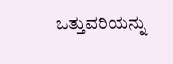ಒತ್ತುವರಿಯನ್ನು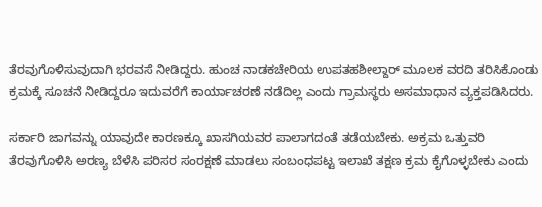ತೆರವುಗೊಳಿಸುವುದಾಗಿ ಭರವಸೆ ನೀಡಿದ್ದರು. ಹುಂಚ ನಾಡಕಚೇರಿಯ ಉಪತಹಶೀಲ್ದಾರ್ ಮೂಲಕ ವರದಿ ತರಿಸಿಕೊಂಡು ಕ್ರಮಕ್ಕೆ ಸೂಚನೆ ನೀಡಿದ್ದರೂ ಇದುವರೆಗೆ ಕಾರ್ಯಾಚರಣೆ ನಡೆದಿಲ್ಲ ಎಂದು ಗ್ರಾಮಸ್ಥರು ಅಸಮಾಧಾನ ವ್ಯಕ್ತಪಡಿಸಿದರು.

ಸರ್ಕಾರಿ ಜಾಗವನ್ನು ಯಾವುದೇ ಕಾರಣಕ್ಕೂ ಖಾಸಗಿಯವರ ಪಾಲಾಗದಂತೆ ತಡೆಯಬೇಕು. ಅಕ್ರಮ ಒತ್ತುವರಿ ತೆರವುಗೊಳಿಸಿ ಅರಣ್ಯ ಬೆಳೆಸಿ ಪರಿಸರ ಸಂರಕ್ಷಣೆ ಮಾಡಲು ಸಂಬಂಧಪಟ್ಟ ಇಲಾಖೆ ತಕ್ಷಣ ಕ್ರಮ ಕೈಗೊಳ್ಳಬೇಕು ಎಂದು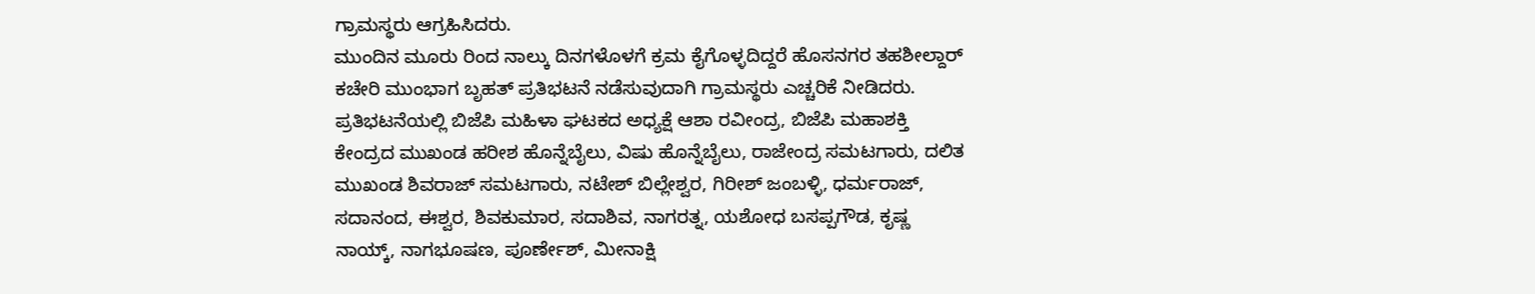ಗ್ರಾಮಸ್ಥರು ಆಗ್ರಹಿಸಿದರು.
ಮುಂದಿನ ಮೂರು ರಿಂದ ನಾಲ್ಕು ದಿನಗಳೊಳಗೆ ಕ್ರಮ ಕೈಗೊಳ್ಳದಿದ್ದರೆ ಹೊಸನಗರ ತಹಶೀಲ್ದಾರ್ ಕಚೇರಿ ಮುಂಭಾಗ ಬೃಹತ್ ಪ್ರತಿಭಟನೆ ನಡೆಸುವುದಾಗಿ ಗ್ರಾಮಸ್ಥರು ಎಚ್ಚರಿಕೆ ನೀಡಿದರು.
ಪ್ರತಿಭಟನೆಯಲ್ಲಿ ಬಿಜೆಪಿ ಮಹಿಳಾ ಘಟಕದ ಅಧ್ಯಕ್ಷೆ ಆಶಾ ರವೀಂದ್ರ, ಬಿಜೆಪಿ ಮಹಾಶಕ್ತಿ ಕೇಂದ್ರದ ಮುಖಂಡ ಹರೀಶ ಹೊನ್ನೆಬೈಲು, ವಿಷು ಹೊನ್ನೆಬೈಲು, ರಾಜೇಂದ್ರ ಸಮಟಗಾರು, ದಲಿತ ಮುಖಂಡ ಶಿವರಾಜ್ ಸಮಟಗಾರು, ನಟೇಶ್ ಬಿಲ್ಲೇಶ್ವರ, ಗಿರೀಶ್ ಜಂಬಳ್ಳಿ, ಧರ್ಮರಾಜ್, ಸದಾನಂದ, ಈಶ್ವರ, ಶಿವಕುಮಾರ, ಸದಾಶಿವ, ನಾಗರತ್ನ, ಯಶೋಧ ಬಸಪ್ಪಗೌಡ, ಕೃಷ್ಣ ನಾಯ್ಕ್, ನಾಗಭೂಷಣ, ಪೂರ್ಣೇಶ್, ಮೀನಾಕ್ಷಿ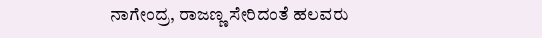ನಾಗೇಂದ್ರ, ರಾಜಣ್ಣ ಸೇರಿದಂತೆ ಹಲವರು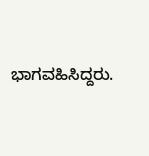ಭಾಗವಹಿಸಿದ್ದರು.